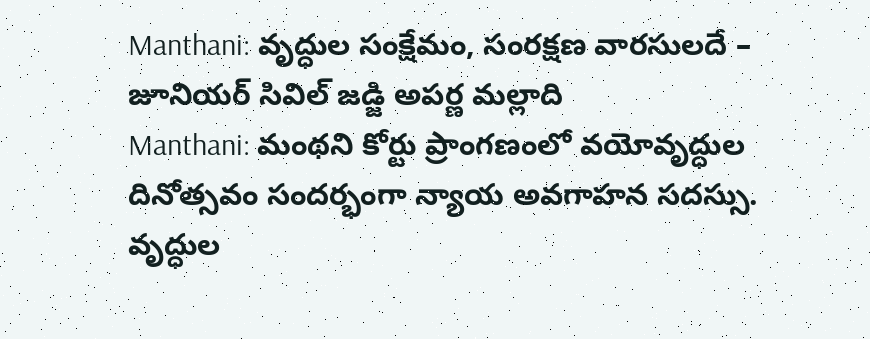Manthani: వృద్ధుల సంక్షేమం, సంరక్షణ వారసులదే – జూనియర్ సివిల్ జడ్జి అపర్ణ మల్లాది
Manthani: మంథని కోర్టు ప్రాంగణంలో వయోవృద్ధుల దినోత్సవం సందర్భంగా న్యాయ అవగాహన సదస్సు. వృద్ధుల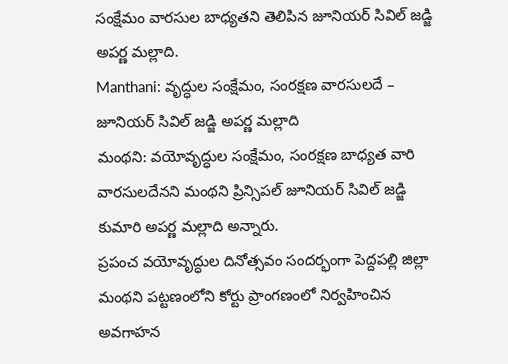సంక్షేమం వారసుల బాధ్యతని తెలిపిన జూనియర్ సివిల్ జడ్జి అపర్ణ మల్లాది.
Manthani: వృద్ధుల సంక్షేమం, సంరక్షణ వారసులదే – జూనియర్ సివిల్ జడ్జి అపర్ణ మల్లాది
మంథని: వయోవృద్ధుల సంక్షేమం, సంరక్షణ బాధ్యత వారి వారసులదేనని మంథని ప్రిన్సిపల్ జూనియర్ సివిల్ జడ్జి కుమారి అపర్ణ మల్లాది అన్నారు.
ప్రపంచ వయోవృద్ధుల దినోత్సవం సందర్భంగా పెద్దపల్లి జిల్లా మంథని పట్టణంలోని కోర్టు ప్రాంగణంలో నిర్వహించిన అవగాహన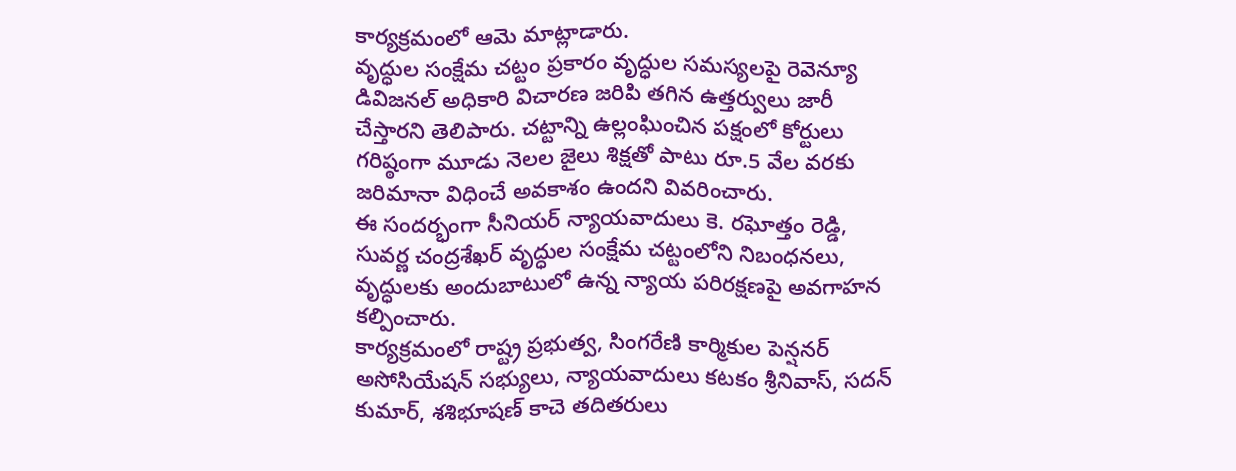కార్యక్రమంలో ఆమె మాట్లాడారు.
వృద్ధుల సంక్షేమ చట్టం ప్రకారం వృద్ధుల సమస్యలపై రెవెన్యూ డివిజనల్ అధికారి విచారణ జరిపి తగిన ఉత్తర్వులు జారీ చేస్తారని తెలిపారు. చట్టాన్ని ఉల్లంఘించిన పక్షంలో కోర్టులు గరిష్ఠంగా మూడు నెలల జైలు శిక్షతో పాటు రూ.5 వేల వరకు జరిమానా విధించే అవకాశం ఉందని వివరించారు.
ఈ సందర్భంగా సీనియర్ న్యాయవాదులు కె. రఘోత్తం రెడ్డి, సువర్ణ చంద్రశేఖర్ వృద్ధుల సంక్షేమ చట్టంలోని నిబంధనలు, వృద్ధులకు అందుబాటులో ఉన్న న్యాయ పరిరక్షణపై అవగాహన కల్పించారు.
కార్యక్రమంలో రాష్ట్ర ప్రభుత్వ, సింగరేణి కార్మికుల పెన్షనర్ అసోసియేషన్ సభ్యులు, న్యాయవాదులు కటకం శ్రీనివాస్, సదన్ కుమార్, శశిభూషణ్ కాచె తదితరులు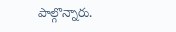పాల్గొన్నారు.